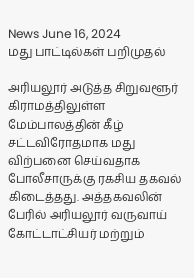News June 16, 2024
மது பாட்டில்கள் பறிமுதல்

அரியலூர் அடுத்த சிறுவளூர் கிராமத்திலுள்ள மேம்பாலத்தின் கீழ் சட்டவிரோதமாக மது விற்பனை செய்வதாக போலீசாருக்கு ரகசிய தகவல் கிடைத்தது. அத்தகவலின் பேரில் அரியலூர் வருவாய் கோட்டாட்சியர் மற்றும்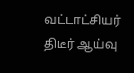வட்டாட்சியர் திடீர் ஆய்வு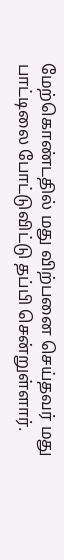மேற்கொண்டதில் மது விற்பனை செய்தவர் மது பாட்டிலை போட்டுவிட்டு தப்பி சென்றுள்ளார்.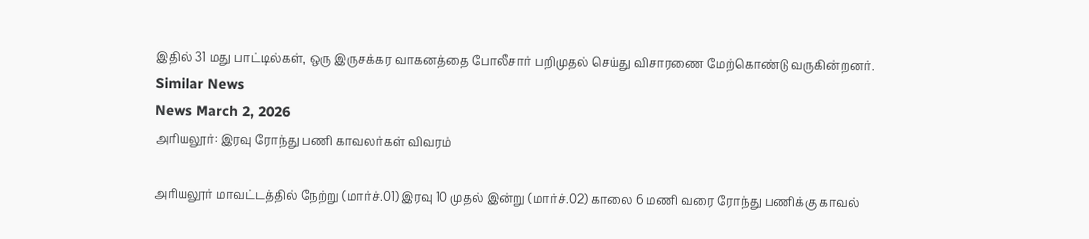இதில் 31 மது பாட்டில்கள், ஒரு இருசக்கர வாகனத்தை போலீசார் பறிமுதல் செய்து விசாரணை மேற்கொண்டு வருகின்றனர்.
Similar News
News March 2, 2026
அரியலூர்: இரவு ரோந்து பணி காவலர்கள் விவரம்

அரியலூர் மாவட்டத்தில் நேற்று (மார்ச்.01) இரவு 10 முதல் இன்று (மார்ச்.02) காலை 6 மணி வரை ரோந்து பணிக்கு காவல்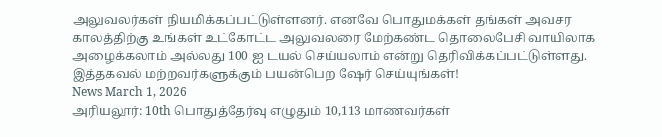அலுவலர்கள் நியமிக்கப்பட்டுள்ளனர். எனவே பொதுமக்கள் தங்கள் அவசர காலத்திற்கு உங்கள் உட்கோட்ட அலுவலரை மேற்கண்ட தொலைபேசி வாயிலாக அழைக்கலாம் அல்லது 100 ஐ டயல் செய்யலாம் என்று தெரிவிக்கப்பட்டுள்ளது. இத்தகவல் மற்றவர்களுக்கும் பயன்பெற ஷேர் செய்யுங்கள்!
News March 1, 2026
அரியலூர்: 10th பொதுத்தேர்வு எழுதும் 10,113 மாணவர்கள்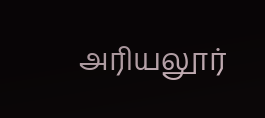அரியலூர்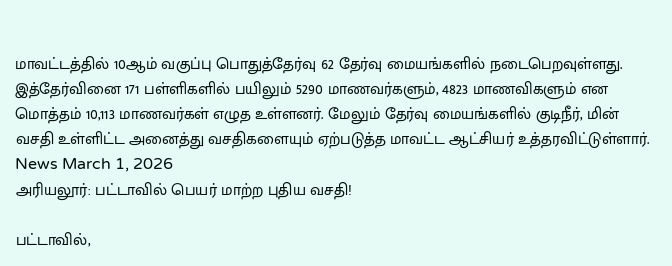மாவட்டத்தில் 10ஆம் வகுப்பு பொதுத்தேர்வு 62 தேர்வு மையங்களில் நடைபெறவுள்ளது. இத்தேர்வினை 171 பள்ளிகளில் பயிலும் 5290 மாணவர்களும், 4823 மாணவிகளும் என மொத்தம் 10,113 மாணவர்கள் எழுத உள்ளனர். மேலும் தேர்வு மையங்களில் குடிநீர், மின் வசதி உள்ளிட்ட அனைத்து வசதிகளையும் ஏற்படுத்த மாவட்ட ஆட்சியர் உத்தரவிட்டுள்ளார்.
News March 1, 2026
அரியலூர்: பட்டாவில் பெயர் மாற்ற புதிய வசதி!

பட்டாவில்,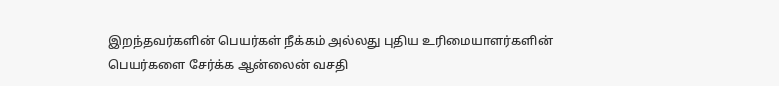இறந்தவர்களின் பெயர்கள் நீக்கம் அல்லது புதிய உரிமையாளர்களின் பெயர்களை சேர்க்க ஆன்லைன் வசதி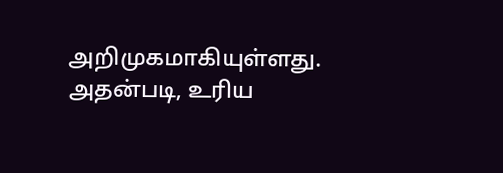அறிமுகமாகியுள்ளது. அதன்படி, உரிய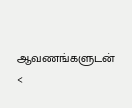ஆவணங்களுடன் <